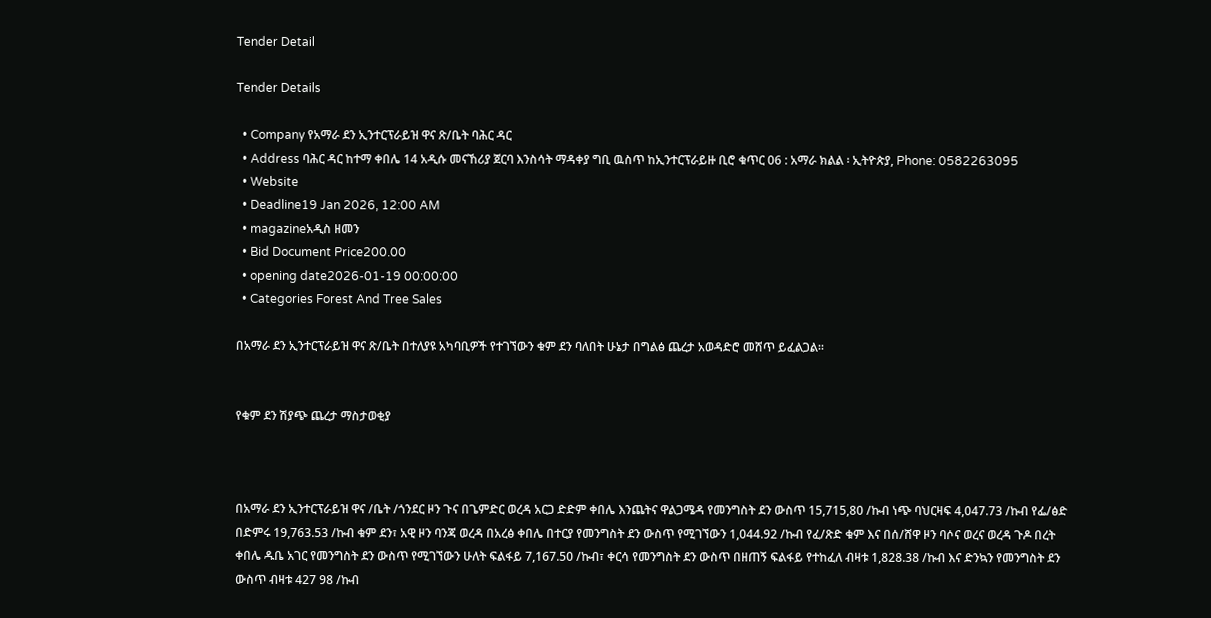Tender Detail

Tender Details

  • Company የአማራ ደን ኢንተርፕራይዝ ዋና ጽ/ቤት ባሕር ዳር
  • Address ባሕር ዳር ከተማ ቀበሌ 14 አዲሱ መናኸሪያ ጀርባ እንስሳት ማዳቀያ ግቢ ዉስጥ ከኢንተርፕራይዙ ቢሮ ቁጥር 06 : አማራ ክልል ፡ ኢትዮጵያ, Phone: 0582263095
  • Website
  • Deadline19 Jan 2026, 12:00 AM
  • magazineአዲስ ዘመን
  • Bid Document Price200.00
  • opening date2026-01-19 00:00:00
  • Categories Forest And Tree Sales

በአማራ ደን ኢንተርፕራይዝ ዋና ጽ/ቤት በተለያዩ አካባቢዎች የተገኘውን ቁም ደን ባለበት ሁኔታ በግልፅ ጨረታ አወዳድሮ መሸጥ ይፈልጋል፡፡


የቁም ደን ሽያጭ ጨረታ ማስታወቂያ



በአማራ ደን ኢንተርፕራይዝ ዋና /ቤት /ጎንደር ዞን ጉና በጌምድር ወረዳ አርጋ ድድም ቀበሌ እንጨትና ዋልጋሜዳ የመንግስት ደን ውስጥ 15,715,80 /ኩብ ነጭ ባህርዛፍ 4,047.73 /ኩብ የፌ/ፅድ በድምሩ 19,763.53 /ኩብ ቁም ደን፣ አዊ ዞን ባንጃ ወረዳ በአረፅ ቀበሌ በተርያ የመንግስት ደን ውስጥ የሚገኘውን 1,044.92 /ኩብ የፈ/ጽድ ቁም እና በሰ/ሸዋ ዞን ባሶና ወረና ወረዳ ጉዶ በረት ቀበሌ ዱቤ አገር የመንግስት ደን ውስጥ የሚገኘውን ሁለት ፍልፋይ 7,167.50 /ኩብ፣ ቀርሳ የመንግስት ደን ውስጥ በዘጠኝ ፍልፋይ የተከፈለ ብዛቱ 1,828.38 /ኩብ እና ድንኳን የመንግስት ደን ውስጥ ብዛቱ 427 98 /ኩብ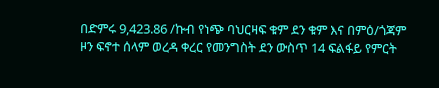በድምሩ 9,423.86 /ኩብ የነጭ ባህርዛፍ ቁም ደን ቁም እና በምዕ/ጎጃም ዞን ፍኖተ ሰላም ወረዳ ቀረር የመንግስት ደን ውስጥ 14 ፍልፋይ የምርት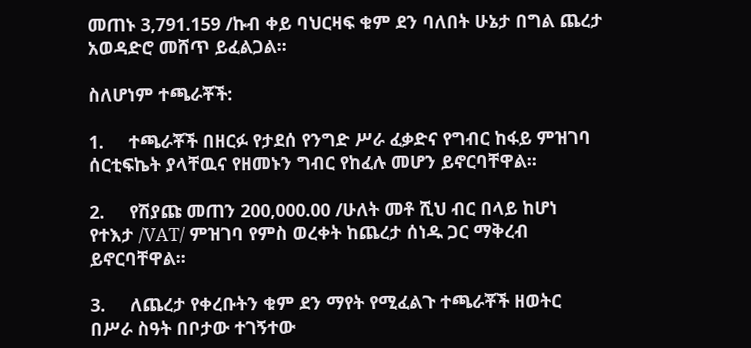መጠኑ 3,791.159 /ኩብ ቀይ ባህርዛፍ ቁም ደን ባለበት ሁኔታ በግል ጨረታ አወዳድሮ መሸጥ ይፈልጋል፡፡

ስለሆነም ተጫራቾች:

1.     ተጫራቾች በዘርፉ የታደሰ የንግድ ሥራ ፈቃድና የግብር ከፋይ ምዝገባ ሰርቲፍኬት ያላቸዉና የዘመኑን ግብር የከፈሉ መሆን ይኖርባቸዋል፡፡

2.     የሽያጩ መጠን 200,000.00 /ሁለት መቶ ሺህ ብር በላይ ከሆነ የተእታ /VAT/ ምዝገባ የምስ ወረቀት ከጨረታ ሰነዱ ጋር ማቅረብ ይኖርባቸዋል፡፡

3.     ለጨረታ የቀረቡትን ቁም ደን ማየት የሚፈልጉ ተጫራቾች ዘወትር በሥራ ስዓት በቦታው ተገኝተው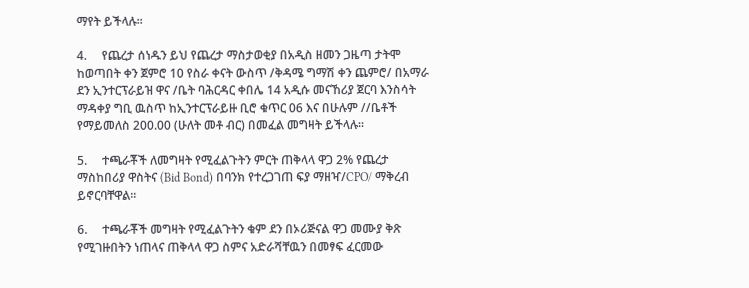ማየት ይችላሉ፡፡

4.     የጨረታ ሰነዱን ይህ የጨረታ ማስታወቂያ በአዲስ ዘመን ጋዜጣ ታትሞ ከወጣበት ቀን ጀምሮ 10 የስራ ቀናት ውስጥ /ቅዳሜ ግማሽ ቀን ጨምሮ/ በአማራ ደን ኢንተርፕራይዝ ዋና /ቤት ባሕርዳር ቀበሌ 14 አዲሱ መናኸሪያ ጀርባ እንስሳት ማዳቀያ ግቢ ዉስጥ ከኢንተርፕራይዙ ቢሮ ቁጥር 06 እና በሁሉም //ቤቶች የማይመለስ 200.00 (ሁለት መቶ ብር) በመፈል መግዛት ይችላሉ፡፡

5.     ተጫራቾች ለመግዛት የሚፈልጉትን ምርት ጠቅላላ ዋጋ 2% የጨረታ ማስከበሪያ ዋስትና (Bid Bond) በባንክ የተረጋገጠ ፍያ ማዘዣ/CPO/ ማቅረብ ይኖርባቸዋል፡፡

6.     ተጫራቾች መግዛት የሚፈልጉትን ቁም ደን በኦሪጅናል ዋጋ መሙያ ቅጽ የሚገዙበትን ነጠላና ጠቅላላ ዋጋ ስምና አድራሻቸዉን በመፃፍ ፈርመው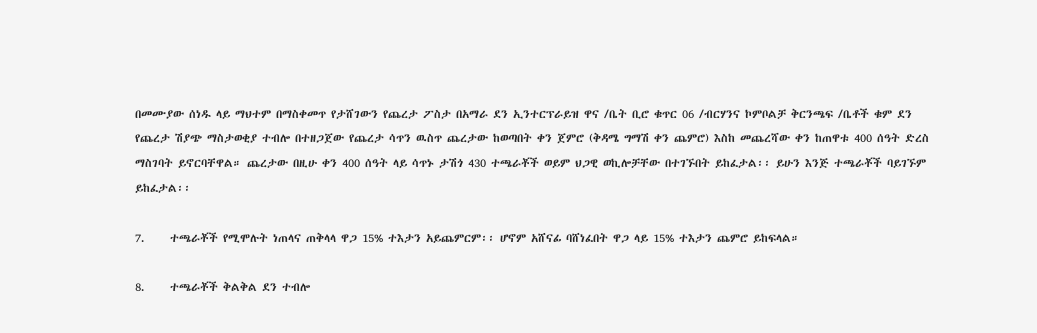በመሙያው ሰነዱ ላይ ማህተም በማስቀመጥ የታሸገውን የጨረታ ፖስታ በአማራ ደን ኢንተርፕራይዝ ዋና /ቤት ቢሮ ቁጥር 06 /ብርሃንና ኮምቦልቻ ቅርንጫፍ /ቤቶች ቁም ደን የጨረታ ሽያጭ ማስታወቂያ ተብሎ በተዘጋጀው የጨረታ ሳጥን ዉስጥ ጨረታው ከወጣበት ቀን ጀምሮ (ቅዳሜ ግማሽ ቀን ጨምሮ) እስከ መጨረሻው ቀን ከጠዋቱ 400 ሰዓት ድረስ ማስገባት ይኖርባቸዋል። ጨረታው በዚሁ ቀን 400 ሰዓት ላይ ሳጥኑ ታሽጎ 430 ተጫራቾች ወይም ህጋዊ ወኪሎቻቸው በተገኙበት ይከፈታል፡፡ ይሁን እንጅ ተጫራቾች ባይገኙም ይከፈታል፡፡

7.     ተጫራቾች የሚሞሉት ነጠላና ጠቅላላ ዋጋ 15% ተእታን አይጨምርም፡፡ ሆኖም አሸናፊ ባሸነፈበት ዋጋ ላይ 15% ተእታን ጨምሮ ይከፍላል።

8.     ተጫራቾች ቅልቅል ደን ተብሎ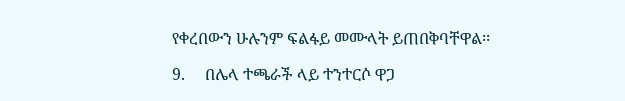የቀረበውን ሁሉንም ፍልፋይ መሙላት ይጠበቅባቸዋል፡፡

9.     በሌላ ተጫራች ላይ ተንተርሶ ዋጋ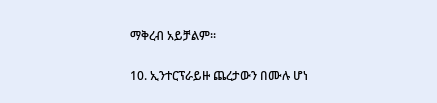ማቅረብ አይቻልም፡፡

10. ኢንተርፕራይዙ ጨረታውን በሙሉ ሆነ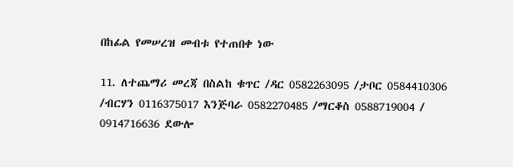በከፊል የመሠረዝ መብቱ የተጠበቀ ነው

11. ለተጨማሪ መረጃ በስልከ ቁጥር /ዳር 0582263095 /ታቦር 0584410306 /ብርሃን 0116375017 እንጅባራ 0582270485 /ማርቆስ 0588719004 / 0914716636 ደውሎ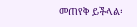መጠየቅ ይችላል፡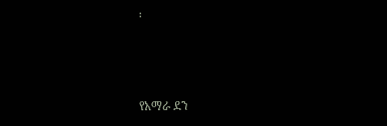፡



የአማራ ደን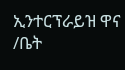ኢንተርፕራይዝ ዋና /ቤት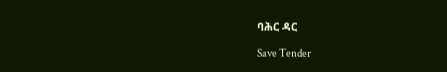ባሕር ዳር

Save Tender